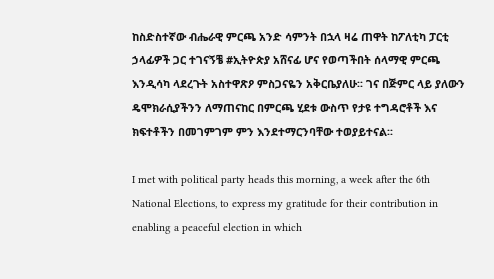ከስድስተኛው ብሔራዊ ምርጫ አንድ ሳምንት በኋላ ዛሬ ጠዋት ከፖለቲካ ፓርቲ ኃላፊዎች ጋር ተገናኝቼ #ኢትዮጵያ አሸናፊ ሆና የወጣችበት ሰላማዊ ምርጫ እንዲሳካ ላደረጉት አስተዋጽዖ ምስጋናዬን አቅርቤያለሁ፡፡ ገና በጅምር ላይ ያለውን ዴሞክራሲያችንን ለማጠናከር በምርጫ ሂደቱ ውስጥ የታዩ ተግዳሮቶች እና ክፍተቶችን በመገምገም ምን እንደተማርንባቸው ተወያይተናል፡፡

I met with political party heads this morning, a week after the 6th National Elections, to express my gratitude for their contribution in enabling a peaceful election in which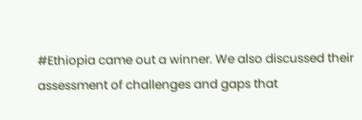#Ethiopia came out a winner. We also discussed their assessment of challenges and gaps that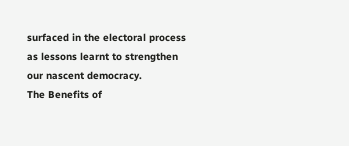surfaced in the electoral process as lessons learnt to strengthen our nascent democracy.
The Benefits of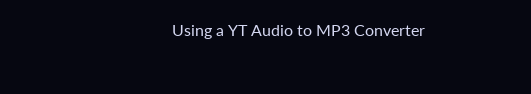Using a YT Audio to MP3 Converter